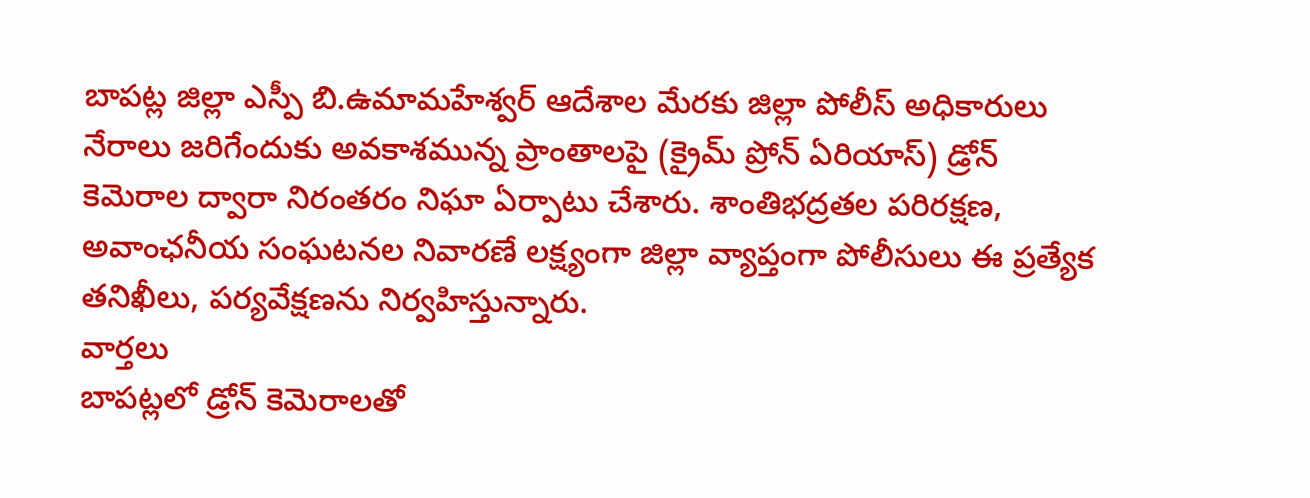బాపట్ల జిల్లా ఎస్పీ బి.ఉమామహేశ్వర్ ఆదేశాల మేరకు జిల్లా పోలీస్ అధికారులు నేరాలు జరిగేందుకు అవకాశమున్న ప్రాంతాలపై (క్రైమ్ ప్రోన్ ఏరియాస్) డ్రోన్ కెమెరాల ద్వారా నిరంతరం నిఘా ఏర్పాటు చేశారు. శాంతిభద్రతల పరిరక్షణ, అవాంఛనీయ సంఘటనల నివారణే లక్ష్యంగా జిల్లా వ్యాప్తంగా పోలీసులు ఈ ప్రత్యేక తనిఖీలు, పర్యవేక్షణను నిర్వహిస్తున్నారు.
వార్తలు
బాపట్లలో డ్రోన్ కెమెరాలతో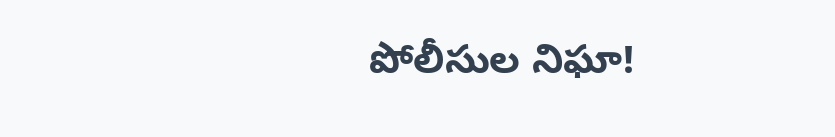పోలీసుల నిఘా!